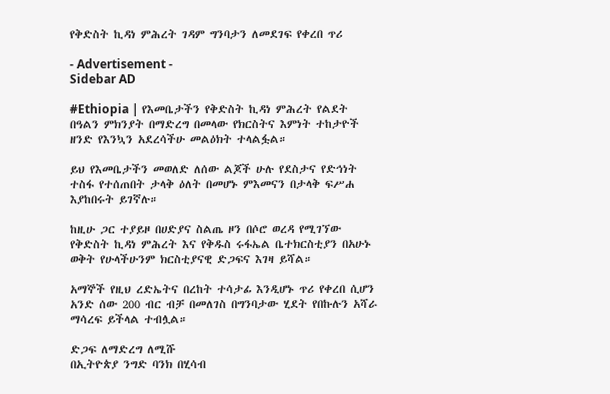የቅድስት ኪዳነ ምሕረት ገዳም ግንባታን ለመደገፍ የቀረበ ጥሪ

- Advertisement -
Sidebar AD

#Ethiopia | የእመቤታችን የቅድስት ኪዳነ ምሕረት የልደት በዓልን ምክንያት በማድረግ በመላው የክርስትና እምነት ተከታዮች ዘንድ የእንኳን አደረሳችሁ መልዕክት ተላልፏል።

ይህ የእመቤታችን መወለድ ለሰው ልጆች ሁሉ የደስታና የድኅነት ተስፋ የተሰጠበት ታላቅ ዕለት በመሆኑ ምእመናን በታላቅ ፍሥሐ እያከበሩት ይገኛሉ።

ከዚሁ ጋር ተያይዞ በሀድያና ስልጤ ዞን በሶሮ ወረዳ የሚገኘው የቅድስት ኪዳነ ምሕረት እና የቅዱስ ሩፋኤል ቤተክርስቲያን በአሁኑ ወቅት የሁላችሁንም ክርስቲያናዊ ድጋፍና እገዛ ይሻል።

አማኞች የዚህ ረድኤትና በረከት ተሳታፊ እንዲሆኑ ጥሪ የቀረበ ሲሆን አንድ ሰው 200 ብር ብቻ በመለገስ በግንባታው ሂደት የበኩሉን አሻራ ማሳረፍ ይችላል ተብሏል።

ድጋፍ ለማድረግ ለሚሹ
በኢትዮጵያ ንግድ ባንክ በሂሳብ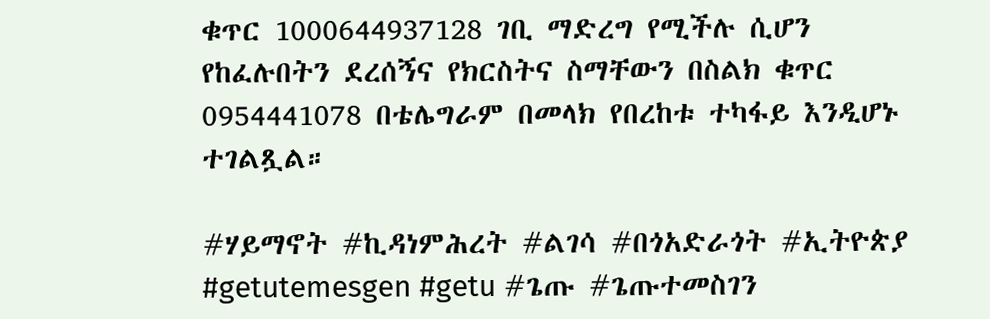ቁጥር 1000644937128 ገቢ ማድረግ የሚችሉ ሲሆን የከፈሉበትን ደረሰኝና የክርስትና ስማቸውን በስልክ ቁጥር 0954441078 በቴሌግራም በመላክ የበረከቱ ተካፋይ እንዲሆኑ ተገልጿል።

#ሃይማኖት #ኪዳነምሕረት #ልገሳ #በጎአድራጎት #ኢትዮጵያ
#getutemesgen #getu #ጌጡ #ጌጡተመስገን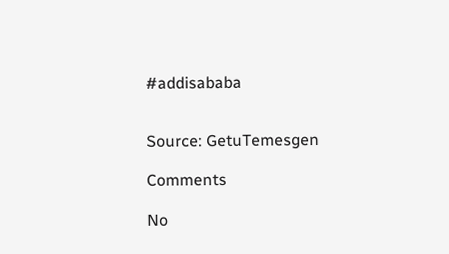#addisababa


Source: GetuTemesgen

Comments

No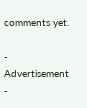comments yet.

- Advertisement -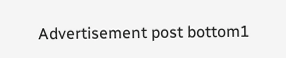Advertisement post bottom1